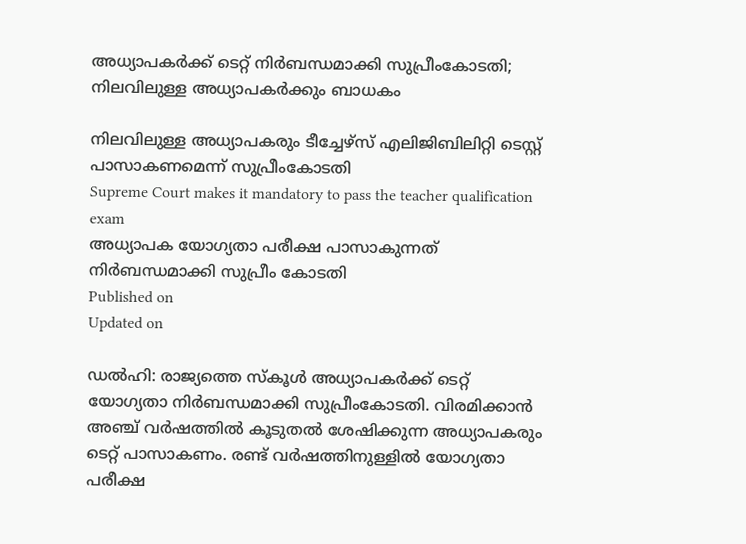അധ്യാപകർക്ക് ടെറ്റ് നിർബന്ധമാക്കി സുപ്രീംകോടതി; നിലവിലുള്ള അധ്യാപകർക്കും ബാധകം

നിലവിലുള്ള അധ്യാപകരും ടീച്ചേഴ്സ് എലിജിബിലിറ്റി ടെസ്റ്റ് പാസാകണമെന്ന് സുപ്രീംകോടതി
Supreme Court makes it mandatory to pass the teacher qualification exam
അധ്യാപക യോഗ്യതാ പരീക്ഷ പാസാകുന്നത് നിർബന്ധമാക്കി സുപ്രീം കോടതി
Published on
Updated on

ഡൽഹി: രാജ്യത്തെ സ്കൂൾ അധ്യാപകർക്ക് ടെറ്റ് യോഗ്യതാ നിർബന്ധമാക്കി സുപ്രീംകോടതി. വിരമിക്കാൻ അഞ്ച് വർഷത്തിൽ കൂടുതൽ ശേഷിക്കുന്ന അധ്യാപകരും ടെറ്റ് പാസാകണം. രണ്ട് വർഷത്തിനുള്ളിൽ യോഗ്യതാ പരീക്ഷ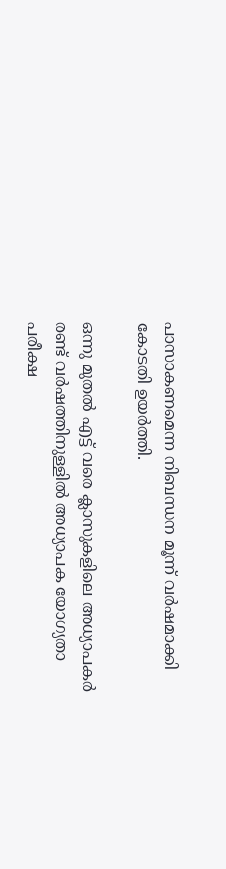പാസാകണമെന്ന നിബന്ധന മൂന്ന് വർഷമാക്കി കോടതി ഉയർത്തി.

ഒന്നു മുതൽ എട്ട് വരെ ക്ലാസുകളിലെ അധ്യാപകർ രണ്ട് വർഷത്തിനുള്ളിൽ അധ്യാപക യോഗ്യതാ പരീക്ഷ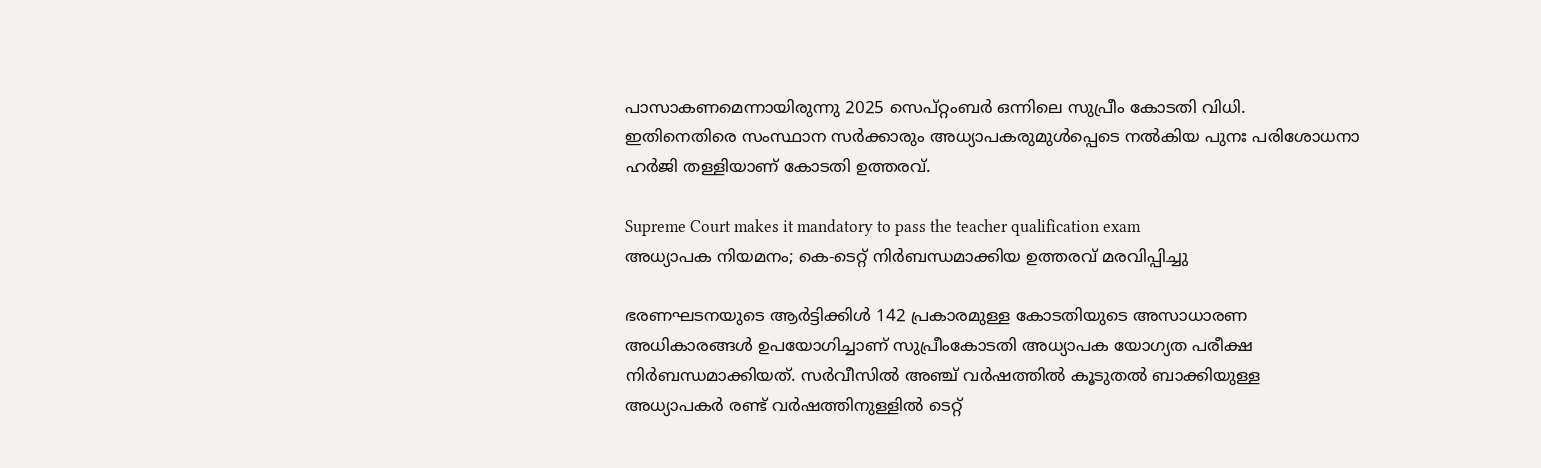പാസാകണമെന്നായിരുന്നു 2025 സെപ്റ്റംബർ ഒന്നിലെ സുപ്രീം കോടതി വിധി. ഇതിനെതിരെ സംസ്ഥാന സർക്കാരും അധ്യാപകരുമുൾപ്പെടെ നൽകിയ പുനഃ പരിശോധനാ ഹർജി തള്ളിയാണ് കോടതി ഉത്തരവ്.

Supreme Court makes it mandatory to pass the teacher qualification exam
അധ്യാപക നിയമനം; കെ-ടെറ്റ് നിർബന്ധമാക്കിയ ഉത്തരവ് മരവിപ്പിച്ചു

ഭരണഘടനയുടെ ആർട്ടിക്കിൾ 142 പ്രകാരമുള്ള കോടതിയുടെ അസാധാരണ അധികാരങ്ങൾ ഉപയോഗിച്ചാണ് സുപ്രീംകോടതി അധ്യാപക യോഗ്യത പരീക്ഷ നിർബന്ധമാക്കിയത്. സർവീസിൽ അഞ്ച് വർഷത്തിൽ കൂടുതൽ ബാക്കിയുള്ള അധ്യാപകർ രണ്ട് വർഷത്തിനുള്ളിൽ ടെറ്റ്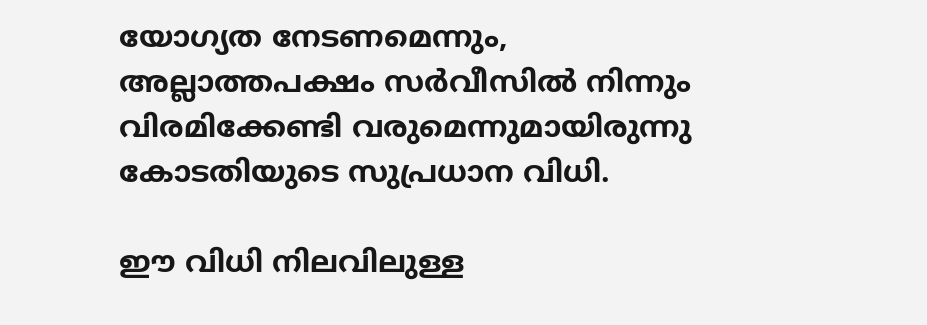യോഗ്യത നേടണമെന്നും, അല്ലാത്തപക്ഷം സർവീസിൽ നിന്നും വിരമിക്കേണ്ടി വരുമെന്നുമായിരുന്നു കോടതിയുടെ സുപ്രധാന വിധി.

ഈ വിധി നിലവിലുള്ള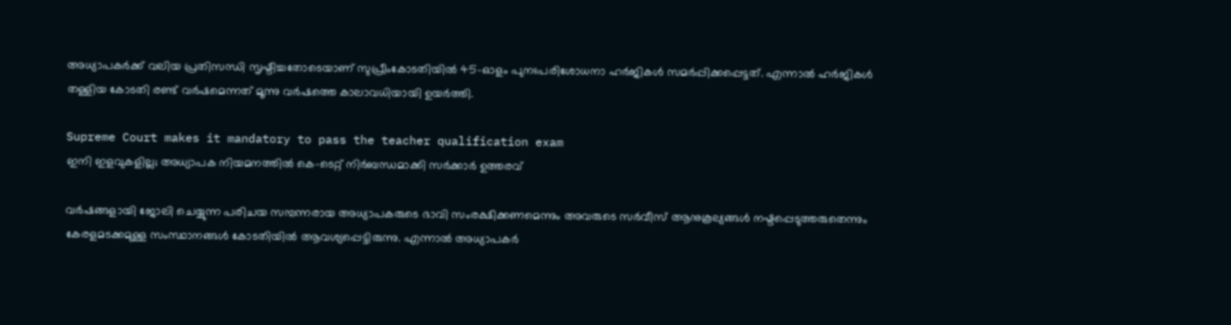അധ്യാപകർക്ക് വലിയ പ്രതിസന്ധി സൃഷ്ടിച്ചതോടെയാണ് സുപ്രീംകോടതിയിൽ 45-ഓളം പുനഃപരിശോധനാ ഹർജികൾ സമർപ്പിക്കപ്പെട്ടത്. എന്നാൽ ഹർജികൾ തള്ളിയ കോടതി രണ്ട് വർഷമെന്നത് മൂന്നു വർഷത്തെ കാലാവധിയായി ഉയർത്തി.

Supreme Court makes it mandatory to pass the teacher qualification exam
ഇനി ഇളവുകളില്ല; അധ്യാപക നിയമനത്തിൽ കെ-ടെറ്റ് നിർബന്ധമാക്കി സർക്കാർ ഉത്തരവ്

വർഷങ്ങളായി ജോലി ചെയ്യുന്ന പരിചയ സമ്പന്നരായ അധ്യാപകരുടെ ഭാവി സംരക്ഷിക്കണമെന്നും അവരുടെ സർവീസ് ആനുകൂല്യങ്ങൾ നഷ്ടപ്പെടുത്തരുതെന്നും കേരളമടക്കമുള്ള സംസ്ഥാനങ്ങൾ കോടതിയിൽ ആവശ്യപ്പെട്ടിരുന്നു. എന്നാൽ അധ്യാപകർ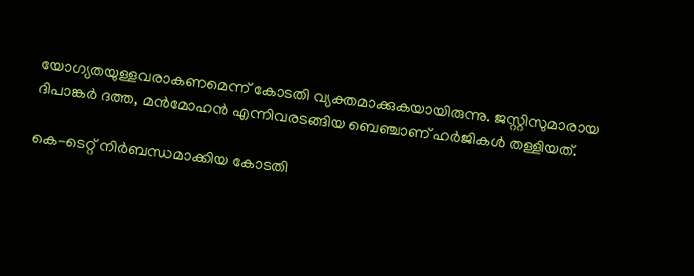യോഗ്യതയുള്ളവരാകണമെന്ന് കോടതി വ്യക്തമാക്കുകയായിരുന്നു. ജസ്റ്റിസുമാരായ ദിപാങ്കർ ദത്ത, മൻമോഹൻ എന്നിവരടങ്ങിയ ബെഞ്ചാണ് ഹർജികൾ തള്ളിയത്.

കെ-ടെറ്റ് നിർബന്ധമാക്കിയ കോടതി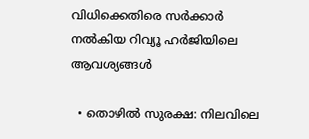വിധിക്കെതിരെ സർക്കാർ നല്‍കിയ റിവ്യൂ ഹർജിയിലെ ആവശ്യങ്ങള്‍

  • തൊഴിൽ സുരക്ഷ: നിലവിലെ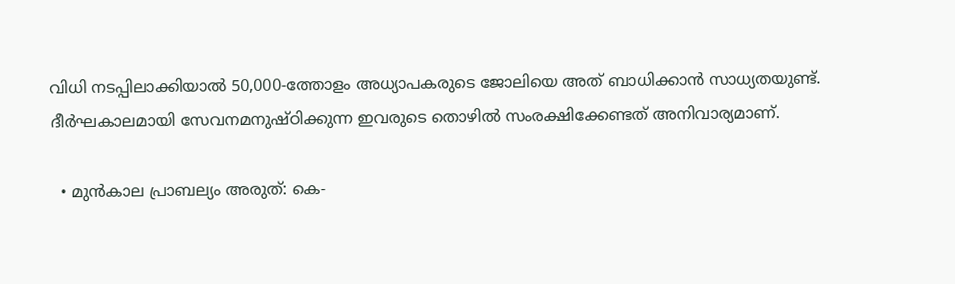വിധി നടപ്പിലാക്കിയാൽ 50,000-ത്തോളം അധ്യാപകരുടെ ജോലിയെ അത് ബാധിക്കാൻ സാധ്യതയുണ്ട്. ദീർഘകാലമായി സേവനമനുഷ്ഠിക്കുന്ന ഇവരുടെ തൊഴിൽ സംരക്ഷിക്കേണ്ടത് അനിവാര്യമാണ്.

  • മുൻകാല പ്രാബല്യം അരുത്: കെ-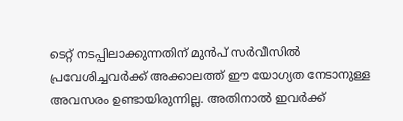ടെറ്റ് നടപ്പിലാക്കുന്നതിന് മുൻപ് സർവീസിൽ പ്രവേശിച്ചവർക്ക് അക്കാലത്ത് ഈ യോഗ്യത നേടാനുള്ള അവസരം ഉണ്ടായിരുന്നില്ല. അതിനാൽ ഇവർക്ക്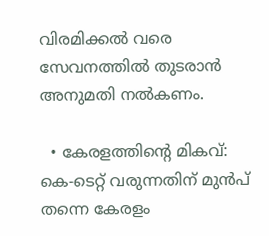വിരമിക്കൽ വരെ സേവനത്തിൽ തുടരാൻ അനുമതി നൽകണം.

  • കേരളത്തിൻ്റെ മികവ്: കെ-ടെറ്റ് വരുന്നതിന് മുൻപ് തന്നെ കേരളം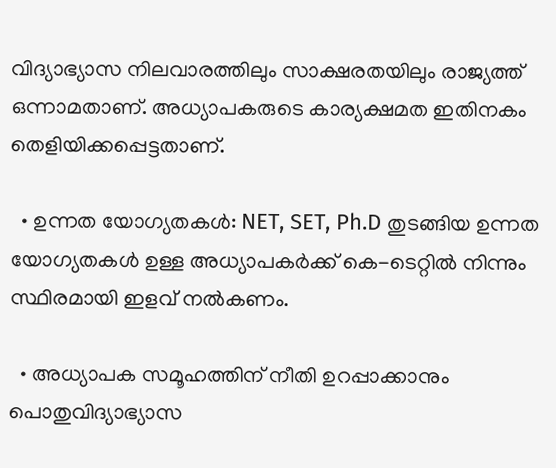വിദ്യാഭ്യാസ നിലവാരത്തിലും സാക്ഷരതയിലും രാജ്യത്ത് ഒന്നാമതാണ്. അധ്യാപകരുടെ കാര്യക്ഷമത ഇതിനകം തെളിയിക്കപ്പെട്ടതാണ്.

  • ഉന്നത യോഗ്യതകൾ: NET, SET, Ph.D തുടങ്ങിയ ഉന്നത യോഗ്യതകൾ ഉള്ള അധ്യാപകർക്ക് കെ-ടെറ്റിൽ നിന്നും സ്ഥിരമായി ഇളവ് നൽകണം.

  • അധ്യാപക സമൂഹത്തിന് നീതി ഉറപ്പാക്കാനും പൊതുവിദ്യാഭ്യാസ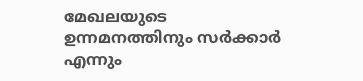മേഖലയുടെ ഉന്നമനത്തിനും സർക്കാർ എന്നും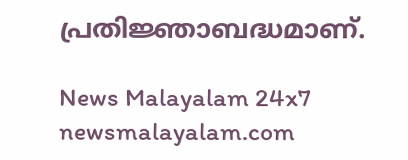പ്രതിജ്ഞാബദ്ധമാണ്.

News Malayalam 24x7
newsmalayalam.com